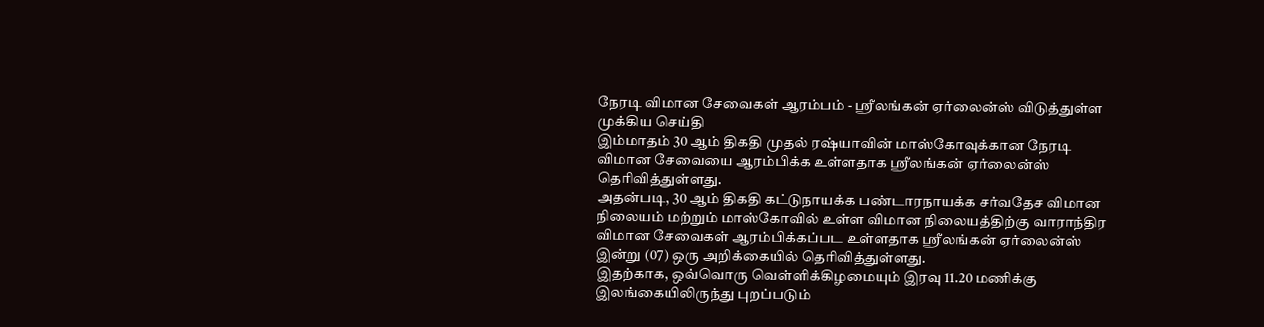நேரடி விமான சேவைகள் ஆரம்பம் - ஸ்ரீலங்கன் ஏர்லைன்ஸ் விடுத்துள்ள முக்கிய செய்தி
இம்மாதம் 30 ஆம் திகதி முதல் ரஷ்யாவின் மாஸ்கோவுக்கான நேரடி விமான சேவையை ஆரம்பிக்க உள்ளதாக ஸ்ரீலங்கன் ஏர்லைன்ஸ் தெரிவித்துள்ளது.
அதன்படி, 30 ஆம் திகதி கட்டுநாயக்க பண்டாரநாயக்க சர்வதேச விமான நிலையம் மற்றும் மாஸ்கோவில் உள்ள விமான நிலையத்திற்கு வாராந்திர விமான சேவைகள் ஆரம்பிக்கப்பட உள்ளதாக ஸ்ரீலங்கன் ஏர்லைன்ஸ் இன்று (07) ஒரு அறிக்கையில் தெரிவித்துள்ளது.
இதற்காக, ஒவ்வொரு வெள்ளிக்கிழமையும் இரவு 11.20 மணிக்கு இலங்கையிலிருந்து புறப்படும்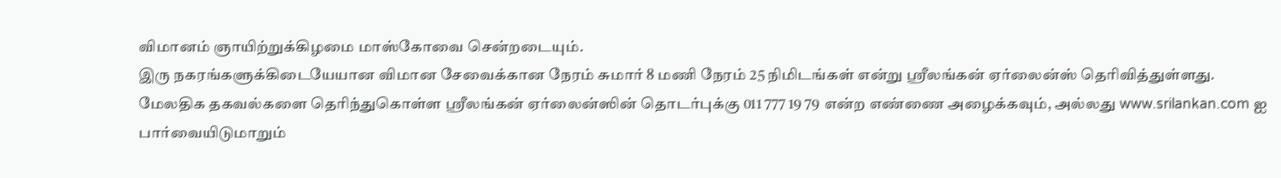விமானம் ஞாயிற்றுக்கிழமை மாஸ்கோவை சென்றடையும்.
இரு நகரங்களுக்கிடையேயான விமான சேவைக்கான நேரம் சுமார் 8 மணி நேரம் 25 நிமிடங்கள் என்று ஸ்ரீலங்கன் ஏர்லைன்ஸ் தெரிவித்துள்ளது.
மேலதிக தகவல்களை தெரிந்துகொள்ள ஸ்ரீலங்கன் ஏர்லைன்ஸின் தொடர்புக்கு 011 777 19 79 என்ற எண்ணை அழைக்கவும், அல்லது www.srilankan.com ஐ பார்வையிடுமாறும்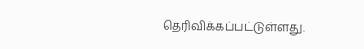தெரிவிக்கப்பட்டுள்ளது.